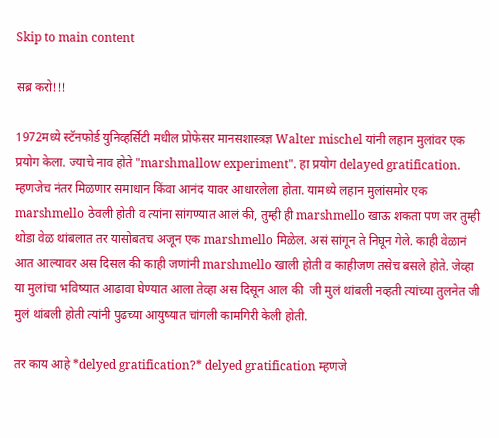Skip to main content

सब्र करो!!!

1972मध्ये स्टॅनफोर्ड युनिव्हर्सिटी मधील प्रोफेसर मानसशास्त्रज्ञ Walter mischel यांनी लहान मुलांवर एक प्रयोग केला. ज्याचे नाव होते "marshmallow experiment". हा प्रयोग delayed gratification. म्हणजेच नंतर मिळणार समाधान किंवा आनंद यावर आधारलेला होता. यामध्ये लहान मुलांसमोर एक marshmello ठेवली होती व त्यांना सांगण्यात आलं की, तुम्ही ही marshmello खाऊ शकता पण जर तुम्ही थोडा वेळ थांबलात तर यासोबतच अजून एक marshmello मिळेल. असं सांगून ते निघून गेले. काही वेळानं आत आल्यावर अस दिसल की काही जणांनी marshmello खाली होती व काहीजण तसेच बसले होते. जेव्हा या मुलांचा भविष्यात आढावा घेण्यात आला तेव्हा अस दिसून आल की  जी मुलं थांबली नव्हती त्यांच्या तुलनेत जी मुलं थांबली होती त्यांनी पुढच्या आयुष्यात चांगली कामगिरी केली होती.

तर काय आहे *delyed gratification?* delyed gratification म्हणजे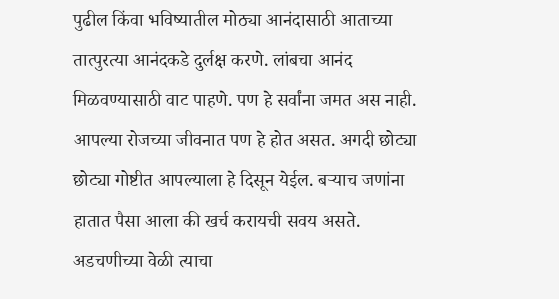पुढील किंवा भविष्यातील मोठ्या आनंदासाठी आताच्या तात्पुरत्या आनंदकडे दुर्लक्ष करणे. लांबचा आनंद मिळवण्यासाठी वाट पाहणे. पण हे सर्वांना जमत अस नाही. आपल्या रोजच्या जीवनात पण हे होत असत. अगदी छोट्या छोट्या गोष्टीत आपल्याला हे दिसून येईल. बऱ्याच जणांना हातात पैसा आला की खर्च करायची सवय असते. अडचणीच्या वेळी त्याचा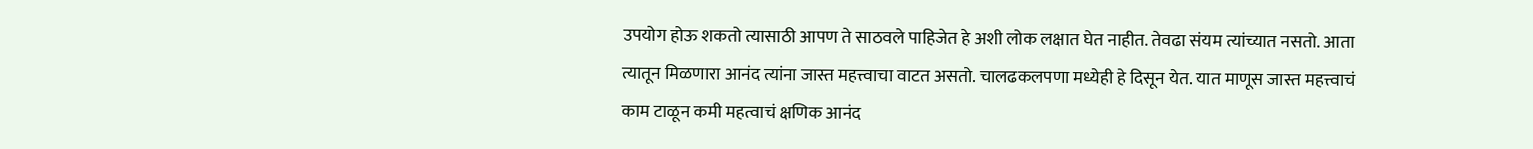उपयोग होऊ शकतो त्यासाठी आपण ते साठवले पाहिजेत हे अशी लोक लक्षात घेत नाहीत. तेवढा संयम त्यांच्यात नसतो. आता त्यातून मिळणारा आनंद त्यांना जास्त महत्त्वाचा वाटत असतो. चालढकलपणा मध्येही हे दिसून येत. यात माणूस जास्त महत्त्वाचं काम टाळून कमी महत्वाचं क्षणिक आनंद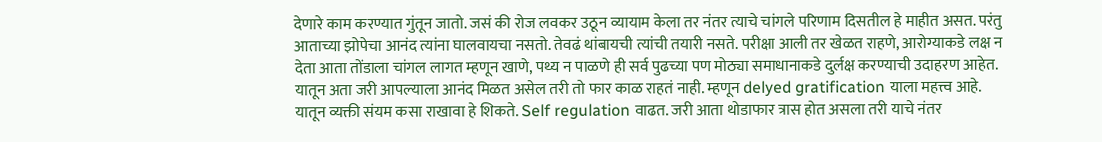देणारे काम करण्यात गुंतून जातो. जसं की रोज लवकर उठून व्यायाम केला तर नंतर त्याचे चांगले परिणाम दिसतील हे माहीत असत. परंतु आताच्या झोपेचा आनंद त्यांना घालवायचा नसतो. तेवढं थांबायची त्यांची तयारी नसते. परीक्षा आली तर खेळत राहणे, आरोग्याकडे लक्ष न देता आता तोंडाला चांगल लागत म्हणून खाणे, पथ्य न पाळणे ही सर्व पुढच्या पण मोठ्या समाधानाकडे दुर्लक्ष करण्याची उदाहरण आहेत. यातून अता जरी आपल्याला आनंद मिळत असेल तरी तो फार काळ राहतं नाही. म्हणून delyed gratification याला महत्त्व आहे. यातून व्यक्ती संयम कसा राखावा हे शिकते. Self regulation वाढत. जरी आता थोडाफार त्रास होत असला तरी याचे नंतर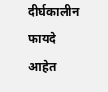दीर्घकालीन फायदे आहेत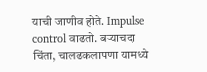याची जाणीव होते. Impulse control वाढतो. बऱ्याचदा चिंता, चालढकलापणा यामध्ये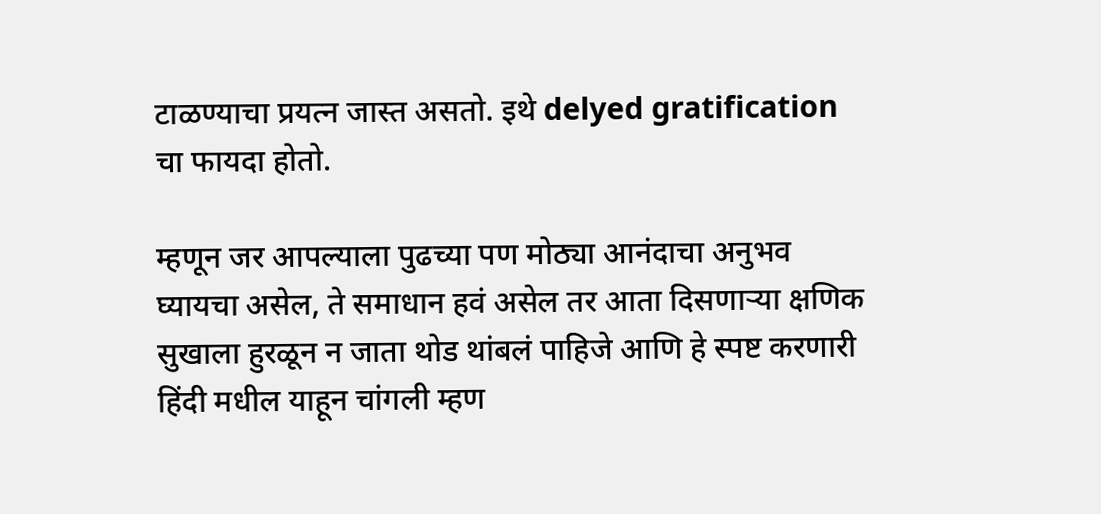टाळण्याचा प्रयत्न जास्त असतो. इथे delyed gratification चा फायदा होतो.

म्हणून जर आपल्याला पुढच्या पण मोठ्या आनंदाचा अनुभव घ्यायचा असेल, ते समाधान हवं असेल तर आता दिसणाऱ्या क्षणिक सुखाला हुरळून न जाता थोड थांबलं पाहिजे आणि हे स्पष्ट करणारी हिंदी मधील याहून चांगली म्हण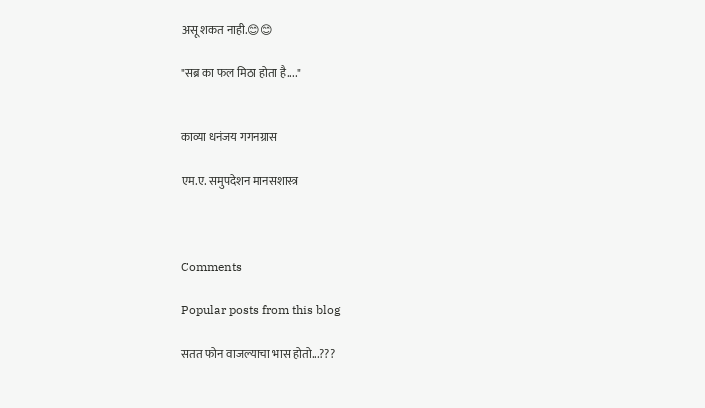असू शकत नाही.😊😊

"सब्र का फल मिठा होता है...."


काव्या धनंजय गगनग्रास

एम.ए. समुपदेशन मानसशास्त्र



Comments

Popular posts from this blog

सतत फोन वाजल्याचा भास होतो...???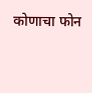कोणाचा फोन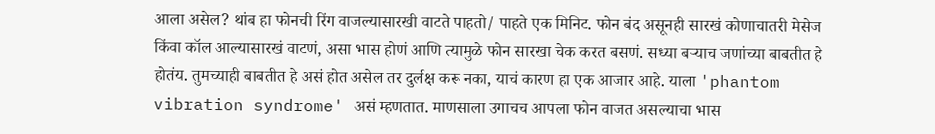आला असेल? थांब हा फोनची रिंग वाजल्यासारखी वाटते पाहतो/ पाहते एक मिनिट. फोन बंद असूनही सारखं कोणाचातरी मेसेज किंवा कॉल आल्यासारखं वाटणं, असा भास होणं आणि त्यामुळे फोन सारखा चेक करत बसणं. सध्या बऱ्याच जणांच्या बाबतीत हे होतंय. तुमच्याही बाबतीत हे असं होत असेल तर दुर्लक्ष करू नका, याचं कारण हा एक आजार आहे. याला 'phantom vibration syndrome' असं म्हणतात. माणसाला उगाचच आपला फोन वाजत असल्याचा भास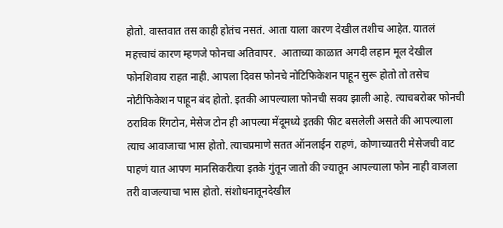होतो. वास्तवात तस काही होतंच नसतं. आता याला कारण देखील तशीच आहेत. यातलं महत्त्वाचं कारण म्हणजे फोनचा अतिवापर.  आताच्या काळात अगदी लहान मूल देखील फोनशिवाय राहत नाही. आपला दिवस फोनचे नोटिफिकेशन पाहून सुरू होतो तो तसेच नोटीफिकेशन पाहून बंद होतो. इतकी आपल्याला फोनची सवय झाली आहे. त्याचबरोबर फोनची ठराविक रिंगटोन, मेसेज टोन ही आपल्या मेंदूमध्ये इतकी फीट बसलेली असते की आपल्याला त्याच आवाजाचा भास होतो. त्याचप्रमाणे सतत ऑनलाईन राहणं, कोणाच्यातरी मेसेजची वाट पाहणं यात आपण मानसिकरीत्या इतके गुंतून जातो की ज्यातून आपल्याला फोन नाही वाजला तरी वाजल्याचा भास होतो. संशोधनातूनदेखील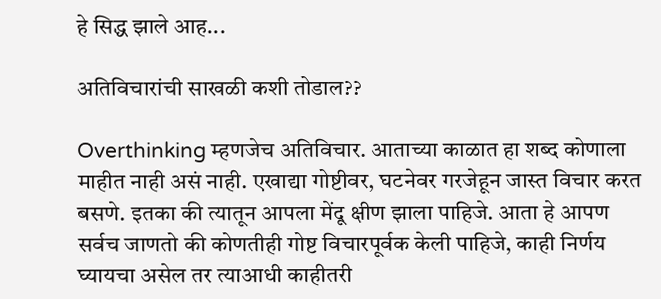हे सिद्ध झाले आह...

अतिविचारांची साखळी कशी तोडाल??

Overthinking म्हणजेच अतिविचार. आताच्या काळात हा शब्द कोणाला माहीत नाही असं नाही. एखाद्या गोष्टीवर, घटनेवर गरजेहून जास्त विचार करत बसणे. इतका की त्यातून आपला मेंदू क्षीण झाला पाहिजे. आता हे आपण सर्वच जाणतो की कोणतीही गोष्ट विचारपूर्वक केली पाहिजे, काही निर्णय घ्यायचा असेल तर त्याआधी काहीतरी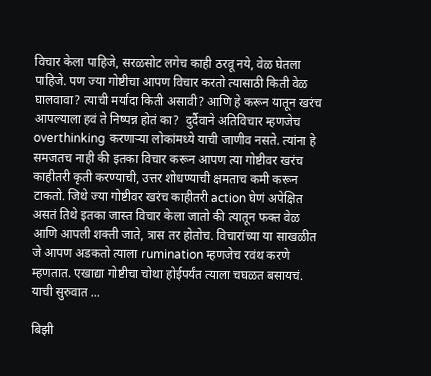विचार केला पाहिजे, सरळसोट लगेच काही ठरवू नये, वेळ घेतला पाहिजे. पण ज्या गोष्टीचा आपण विचार करतो त्यासाठी किती वेळ घालवावा? त्याची मर्यादा किती असावी? आणि हे करून यातून खरंच आपल्याला हवं ते निष्पन्न होतं का?  दुर्दैवाने अतिविचार म्हणजेच overthinking करणाऱ्या लोकांमध्ये याची जाणीव नसते. त्यांना हे समजतच नाही की इतका विचार करून आपण त्या गोष्टीवर खरंच काहीतरी कृती करण्याची, उत्तर शोधण्याची क्षमताच कमी करून टाकतो. जिथे ज्या गोष्टीवर खरंच काहीतरी action घेणं अपेक्षित असतं तिथे इतका जास्त विचार केला जातो की त्यातून फक्त वेळ आणि आपली शक्ती जाते, त्रास तर होतोच. विचारांच्या या साखळीत जे आपण अडकतो त्याला rumination म्हणजेच रवंथ करणे म्हणतात. एखाद्या गोष्टीचा चोथा होईपर्यंत त्याला चघळत बसायचं. याची सुरुवात ...

बिझी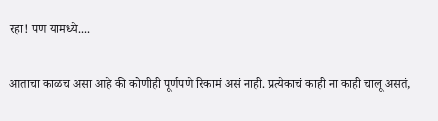रहा! पण यामध्ये....

आताचा काळच असा आहे की कोणीही पूर्णपणे रिकामं असं नाही. प्रत्येकाचं काही ना काही चालू असतं,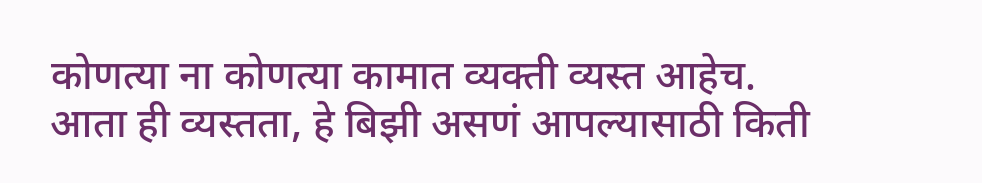कोणत्या ना कोणत्या कामात व्यक्ती व्यस्त आहेच. आता ही व्यस्तता, हे बिझी असणं आपल्यासाठी किती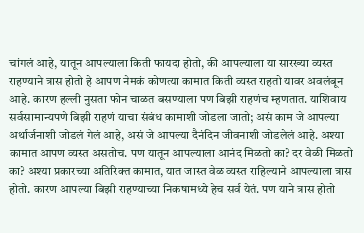चांगलं आहे, यातून आपल्याला किती फायदा होतो, की आपल्याला या सारख्या व्यस्त राहण्याने त्रास होतो हे आपण नेमकं कोणत्या कामात किती व्यस्त राहतो यावर अवलंबून आहे. कारण हल्ली नुसता फोन चाळत बसण्याला पण बिझी राहणंच म्हणतात. याशिवाय सर्वसामान्यपणे बिझी राहणं याचा संबंध कामाशी जोडला जातो; असं काम जे आपल्या अर्थार्जनाशी जोडलं गेलं आहे, असं जे आपल्या दैनंदिन जीवनाशी जोडलेलं आहे. अश्या कामात आपण व्यस्त असतोच. पण यातून आपल्याला आनंद मिळतो का? दर वेळी मिळतो का? अश्या प्रकारच्या अतिरिक्त कामात, यात जास्त वेळ व्यस्त राहिल्याने आपल्याला त्रास होतो. कारण आपल्या बिझी राहण्याच्या निकषामध्ये हेच सर्व येतं. पण याने त्रास होतो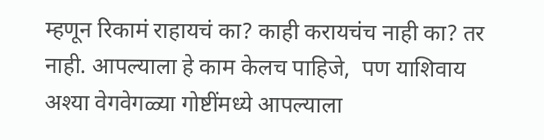म्हणून रिकामं राहायचं का? काही करायचंच नाही का? तर नाही. आपल्याला हे काम केलच पाहिजे,  पण याशिवाय अश्या वेगवेगळ्या गोष्टींमध्ये आपल्याला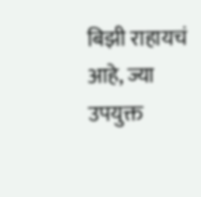बिझी राहायचं आहे, ज्या उपयुक्त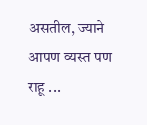असतील, ज्याने आपण व्यस्त पण राहू ...